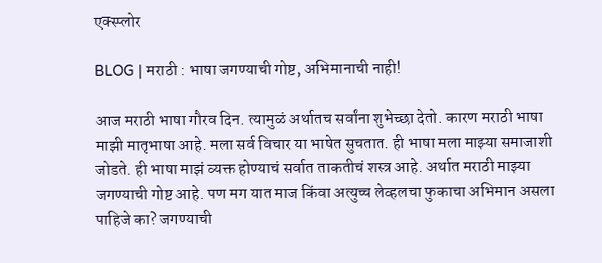एक्स्प्लोर

BLOG | मराठी : भाषा जगण्याची गोष्ट, अभिमानाची नाही!

आज मराठी भाषा गौरव दिन. त्यामुळं अर्थातच सर्वांना शुभेच्छा देतो. कारण मराठी भाषा माझी मातृभाषा आहे. मला सर्व विचार या भाषेत सुचतात. ही भाषा मला माझ्या समाजाशी जोडते. ही भाषा माझं व्यक्त होण्याचं सर्वात ताकतीचं शस्त्र आहे. अर्थात मराठी माझ्या जगण्याची गोष्ट आहे. पण मग यात माज किंवा अत्युच्च लेव्हलचा फुकाचा अभिमान असला पाहिजे का? जगण्याची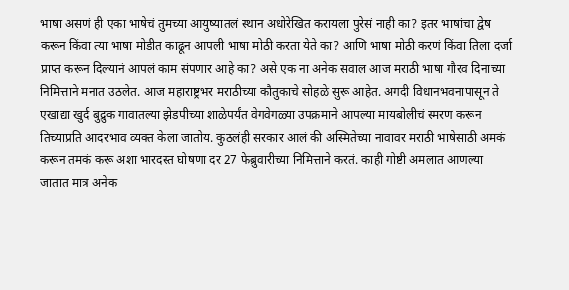भाषा असणं ही एका भाषेचं तुमच्या आयुष्यातलं स्थान अधोरेखित करायला पुरेसं नाही का? इतर भाषांचा द्वेष करून किंवा त्या भाषा मोडीत काढून आपली भाषा मोठी करता येते का? आणि भाषा मोठी करणं किंवा तिला दर्जा प्राप्त करून दिल्यानं आपलं काम संपणार आहे का? असे एक ना अनेक सवाल आज मराठी भाषा गौरव दिनाच्या निमित्ताने मनात उठलेत. आज महाराष्ट्रभर मराठीच्या कौतुकाचे सोहळे सुरू आहेत. अगदी विधानभवनापासून ते एखाद्या खुर्द बुद्रुक गावातल्या झेडपीच्या शाळेपर्यंत वेगवेगळ्या उपक्रमाने आपल्या मायबोलीचं स्मरण करून तिच्याप्रति आदरभाव व्यक्त केला जातोय. कुठलंही सरकार आलं की अस्मितेच्या नावावर मराठी भाषेसाठी अमकं करून तमकं करू अशा भारदस्त घोषणा दर 27 फेब्रुवारीच्या निमित्ताने करतं. काही गोष्टी अमलात आणल्या जातात मात्र अनेक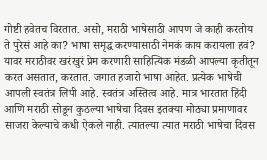गोष्टी हवेतच विरतात. असो, मराठी भाषेसाठी आपण जे काही करतोय ते पुरेसं आहे का? भाषा समृद्ध करण्यासाठी नेमकं काय करायला हवं? यावर मराठीवर खरंखुरं प्रेम करणारी साहित्यिक मंडळी आपल्या कृतीतून करत असतात, करतात. जगात हजारो भाषा आहेत. प्रत्येक भाषेची आपली स्वतंत्र लिपी आहे. स्वतंत्र अस्तित्व आहे. मात्र भारतात हिंदी आणि मराठी सोडून कुठल्या भाषेचा दिवस इतक्या मोठ्या प्रमाणावर साजरा केल्याचे कधी ऐकले नाही. त्यातल्या त्यात मराठी भाषेचा दिवस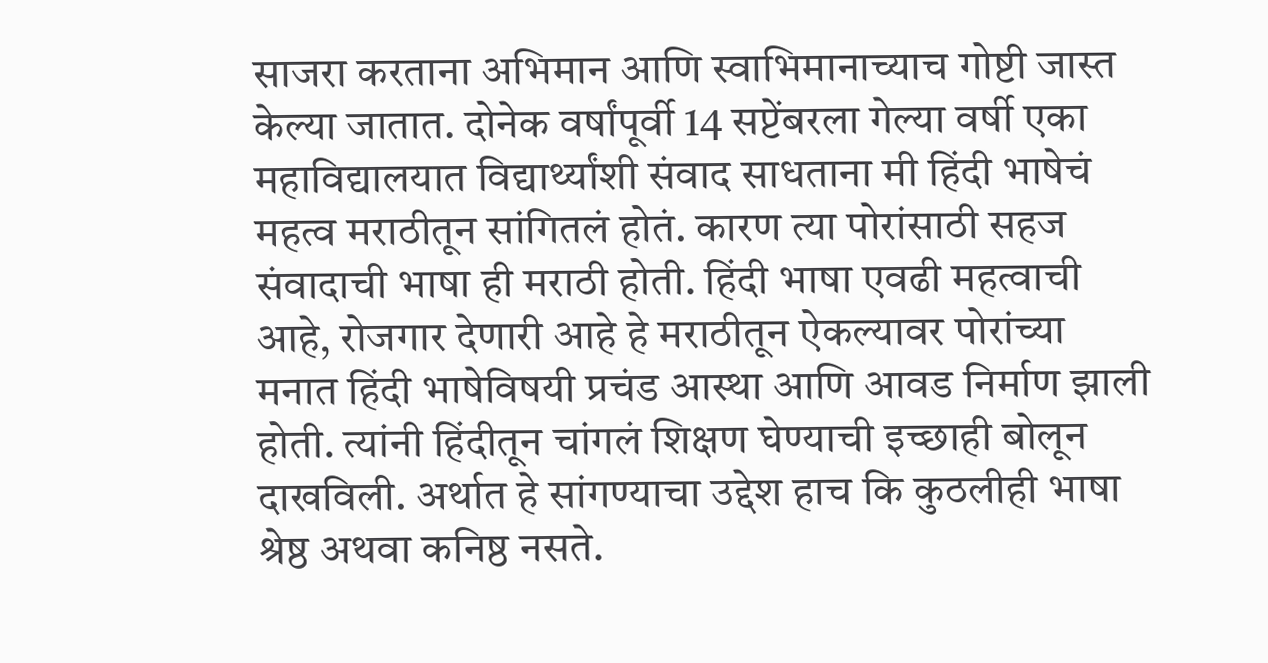साजरा करताना अभिमान आणि स्वाभिमानाच्याच गोष्टी जास्त केल्या जातात. दोनेक वर्षांपूर्वी 14 सप्टेंबरला गेल्या वर्षी एका महाविद्यालयात विद्यार्थ्यांशी संवाद साधताना मी हिंदी भाषेचं महत्व मराठीतून सांगितलं होतं. कारण त्या पोरांसाठी सहज संवादाची भाषा ही मराठी होती. हिंदी भाषा एवढी महत्वाची आहे, रोजगार देणारी आहे हे मराठीतून ऐकल्यावर पोरांच्या मनात हिंदी भाषेविषयी प्रचंड आस्था आणि आवड निर्माण झाली होती. त्यांनी हिंदीतून चांगलं शिक्षण घेण्याची इच्छाही बोलून दाखविली. अर्थात हे सांगण्याचा उद्देश हाच कि कुठलीही भाषा श्रेष्ठ अथवा कनिष्ठ नसते.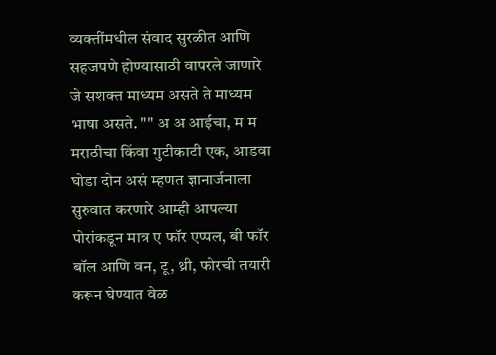व्यक्तींमधील संवाद सुरळीत आणि सहजपणे होण्यासाठी वापरले जाणारे जे सशक्त माध्यम असते ते माध्यम भाषा असते. "" अ अ आईचा, म म मराठीचा किंवा गुटीकाटी एक, आडवा घोडा दोन असं म्हणत ज्ञानार्जनाला सुरुवात करणारे आम्ही आपल्या पोरांकडून मात्र ए फॉर एप्पल, बी फॉर बॉल आणि वन, टू, थ्री, फोरची तयारी करून घेण्यात वेळ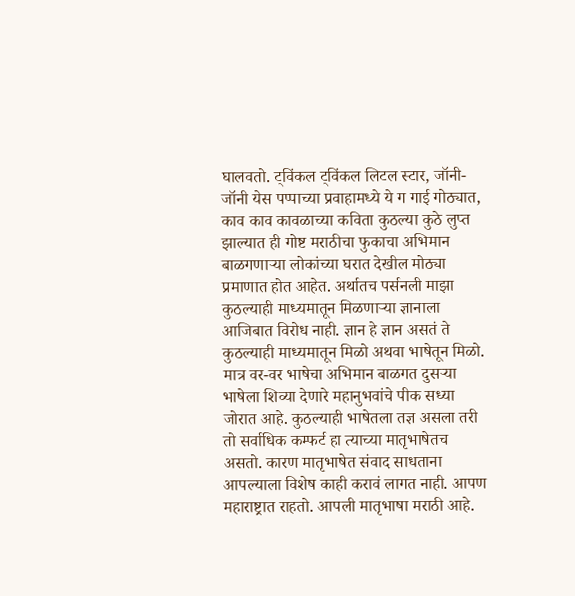घालवतो. ट्विंकल ट्विंकल लिटल स्टार, जॉनी-जॉनी येस पप्पाच्या प्रवाहामध्ये ये ग गाई गोठ्यात, काव काव कावळाच्या कविता कुठल्या कुठे लुप्त झाल्यात ही गोष्ट मराठीचा फुकाचा अभिमान बाळगणाऱ्या लोकांच्या घरात देखील मोठ्या प्रमाणात होत आहेत. अर्थातच पर्सनली माझा कुठल्याही माध्यमातून मिळणाऱ्या ज्ञानाला आजिबात विरोध नाही. ज्ञान हे ज्ञान असतं ते कुठल्याही माध्यमातून मिळो अथवा भाषेतून मिळो. मात्र वर-वर भाषेचा अभिमान बाळगत दुसऱ्या भाषेला शिव्या देणारे महानुभवांचे पीक सध्या जोरात आहे. कुठल्याही भाषेतला तज्ञ असला तरी तो सर्वाधिक कम्फर्ट हा त्याच्या मातृभाषेतच असतो. कारण मातृभाषेत संवाद साधताना आपल्याला विशेष काही करावं लागत नाही. आपण महाराष्ट्रात राहतो. आपली मातृभाषा मराठी आहे.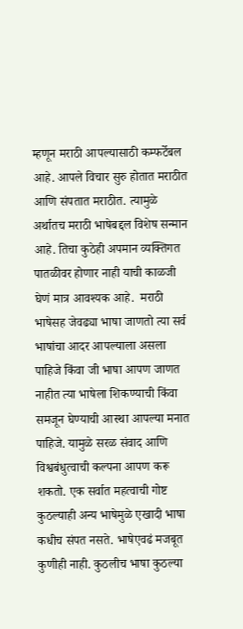म्हणून मराठी आपल्यासाठी कम्फर्टेबल आहे. आपले विचार सुरु होतात मराठीत आणि संपतात मराठीत. त्यामुळे अर्थातच मराठी भाषेबद्दल विशेष सन्मान आहे. तिचा कुठेही अपमान व्यक्तिगत पातळीवर होणार नाही याची काळजी घेणं मात्र आवश्यक आहे.  मराठी भाषेसह जेवढ्या भाषा जाणतो त्या सर्व भाषांचा आदर आपल्याला असला पाहिजे किंवा जी भाषा आपण जाणत नाहीत त्या भाषेला शिकण्याची किंवा समजून घेण्याची आस्था आपल्या मनात पाहिजे. यामुळे सरळ संवाद आणि विश्वबंधुत्वाची कल्पना आपण करू शकतो. एक सर्वात महत्वाची गोष्ट  कुठल्याही अन्य भाषेमुळे एखादी भाषा कधीच संपत नसते. भाषेएवढं मजबूत कुणीही नाही. कुठलीच भाषा कुठल्या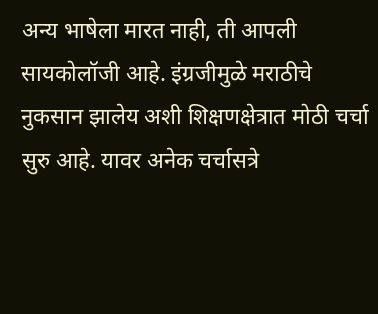अन्य भाषेला मारत नाही, ती आपली सायकोलॉजी आहे. इंग्रजीमुळे मराठीचे नुकसान झालेय अशी शिक्षणक्षेत्रात मोठी चर्चा सुरु आहे. यावर अनेक चर्चासत्रे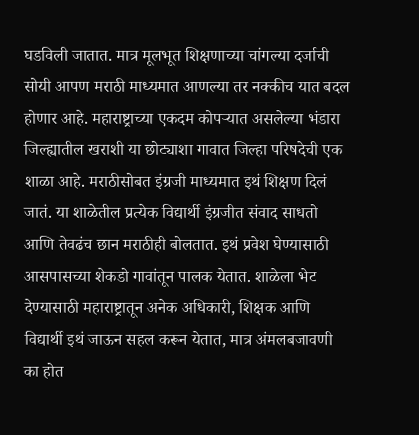घडविली जातात. मात्र मूलभूत शिक्षणाच्या चांगल्या दर्जाची सोयी आपण मराठी माध्यमात आणल्या तर नक्कीच यात बदल होणार आहे. महाराष्ट्राच्या एकदम कोपऱ्यात असलेल्या भंडारा जिल्ह्यातील खराशी या छोट्याशा गावात जिल्हा परिषदेची एक शाळा आहे. मराठीसोबत इंग्रजी माध्यमात इथं शिक्षण दिलं जातं. या शाळेतील प्रत्येक विद्यार्थी इंग्रजीत संवाद साधतो आणि तेवढंच छान मराठीही बोलतात. इथं प्रवेश घेण्यासाठी आसपासच्या शेकडो गावांतून पालक येतात. शाळेला भेट देण्यासाठी महाराष्ट्रातून अनेक अधिकारी, शिक्षक आणि विद्यार्थी इथं जाऊन सहल करून येतात, मात्र अंमलबजावणी का होत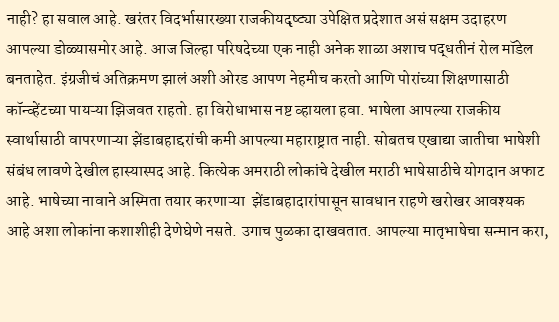नाही? हा सवाल आहे. खरंतर विदर्भासारख्या राजकीयदृष्ट्या उपेक्षित प्रदेशात असं सक्षम उदाहरण आपल्या डोळ्यासमोर आहे. आज जिल्हा परिषदेच्या एक नाही अनेक शाळा अशाच पद्धतीनं रोल मॉडेल बनताहेत. इंग्रजीचं अतिक्रमण झालं अशी ओरड आपण नेहमीच करतो आणि पोरांच्या शिक्षणासाठी कॉन्व्हेंटच्या पायऱ्या झिजवत राहतो. हा विरोधाभास नष्ट व्हायला हवा. भाषेला आपल्या राजकीय स्वार्थासाठी वापरणाऱ्या झेंडाबहाद्दरांची कमी आपल्या महाराष्ट्रात नाही. सोबतच एखाद्या जातीचा भाषेशी संबंध लावणे देखील हास्यास्पद आहे. कित्येक अमराठी लोकांचे देखील मराठी भाषेसाठीचे योगदान अफाट आहे. भाषेच्या नावाने अस्मिता तयार करणाऱ्या  झेंडाबहादारांपासून सावधान राहणे खरोखर आवश्यक आहे अशा लोकांना कशाशीही देणेघेणे नसते. उगाच पुळका दाखवतात. आपल्या मातृभाषेचा सन्मान करा,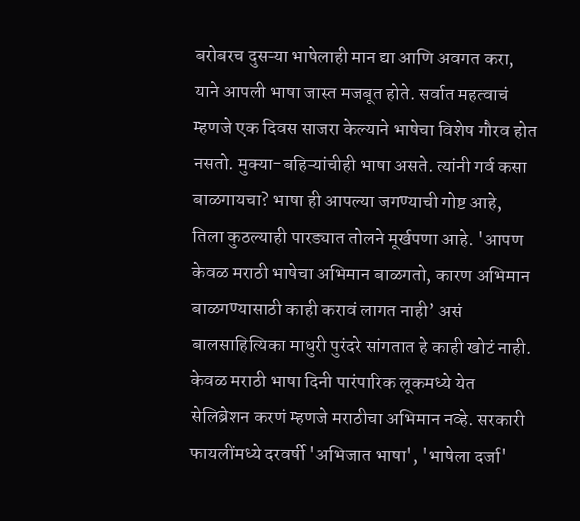बरोबरच दुसऱ्या भाषेलाही मान द्या आणि अवगत करा, याने आपली भाषा जास्त मजबूत होते. सर्वात महत्वाचं म्हणजे एक दिवस साजरा केल्याने भाषेचा विशेष गौरव होत नसतो. मुक्या-बहिऱ्यांचीही भाषा असते. त्यांनी गर्व कसा बाळगायचा? भाषा ही आपल्या जगण्याची गोष्ट आहे, तिला कुठल्याही पारड्यात तोलने मूर्खपणा आहे. 'आपण केवळ मराठी भाषेचा अभिमान बाळगतो, कारण अभिमान बाळगण्यासाठी काही करावं लागत नाही’ असं बालसाहित्यिका माधुरी पुरंदरे सांगतात हे काही खोटं नाही. केवळ मराठी भाषा दिनी पारंपारिक लूकमध्ये येत सेलिब्रेशन करणं म्हणजे मराठीचा अभिमान नव्हे. सरकारी फायलींमध्ये दरवर्षी 'अभिजात भाषा', 'भाषेला दर्जा'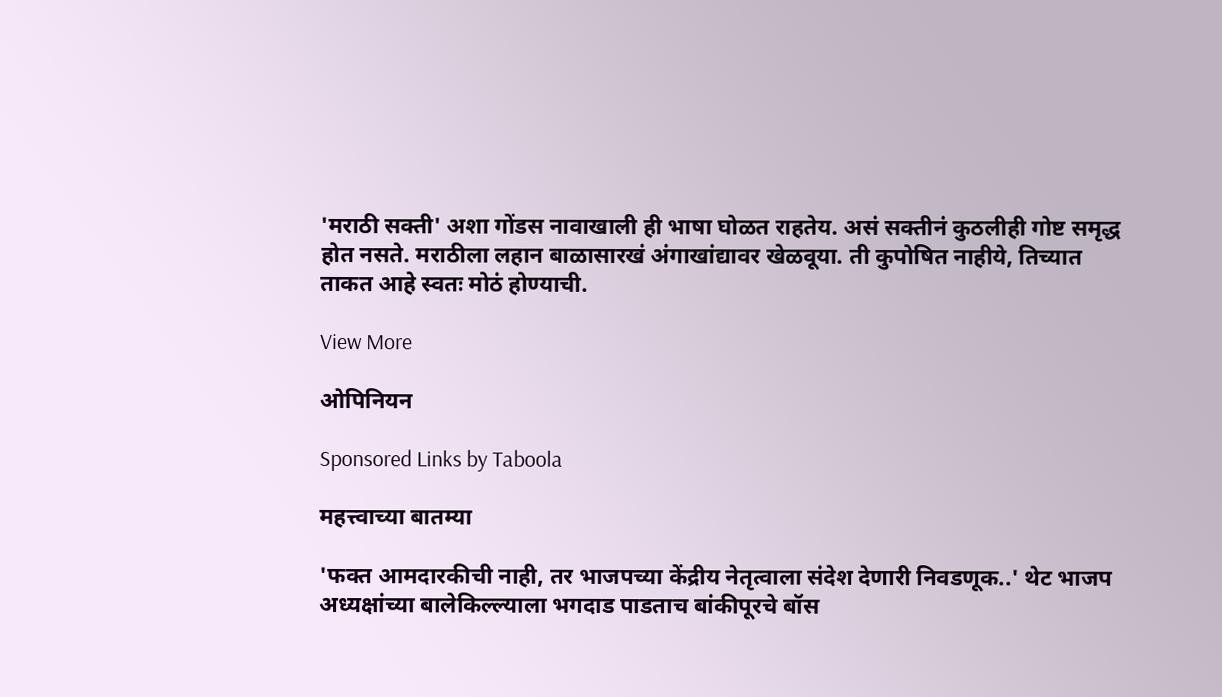'मराठी सक्ती' अशा गोंडस नावाखाली ही भाषा घोळत राहतेय. असं सक्तीनं कुठलीही गोष्ट समृद्ध होत नसते. मराठीला लहान बाळासारखं अंगाखांद्यावर खेळवूया. ती कुपोषित नाहीये, तिच्यात ताकत आहे स्वतः मोठं होण्याची.

View More

ओपिनियन

Sponsored Links by Taboola

महत्त्वाच्या बातम्या

'फक्त आमदारकीची नाही, तर भाजपच्या केंद्रीय नेतृत्वाला संदेश देणारी निवडणूक..' थेट भाजप अध्यक्षांच्या बालेकिल्ल्याला भगदाड पाडताच बांकीपूरचे बॉस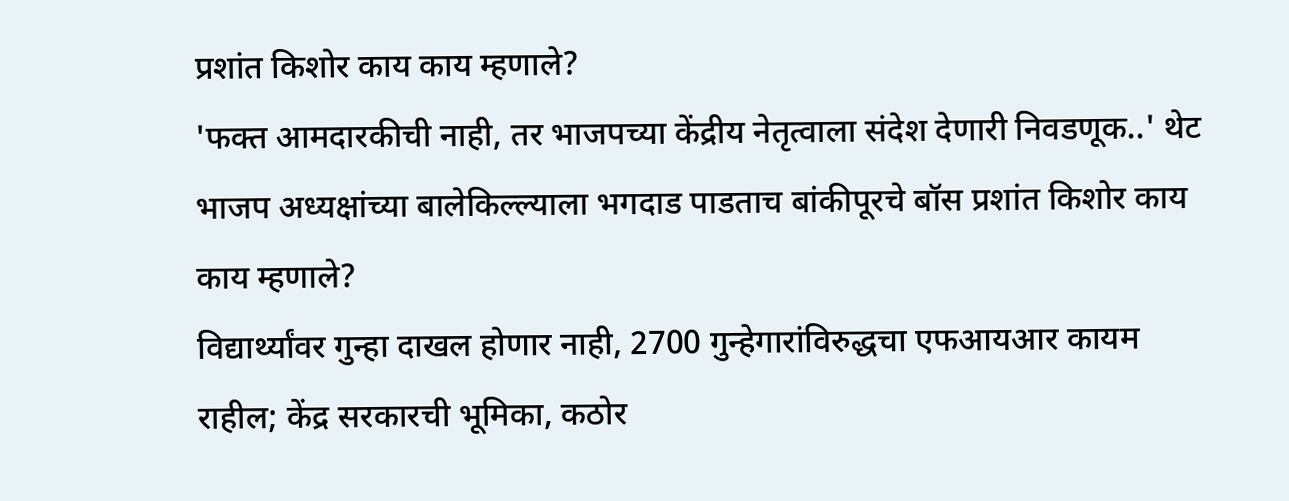प्रशांत किशोर काय काय म्हणाले?
'फक्त आमदारकीची नाही, तर भाजपच्या केंद्रीय नेतृत्वाला संदेश देणारी निवडणूक..' थेट भाजप अध्यक्षांच्या बालेकिल्ल्याला भगदाड पाडताच बांकीपूरचे बॉस प्रशांत किशोर काय काय म्हणाले?
विद्यार्थ्यांवर गुन्हा दाखल होणार नाही, 2700 गुन्हेगारांविरुद्धचा एफआयआर कायम राहील; केंद्र सरकारची भूमिका, कठोर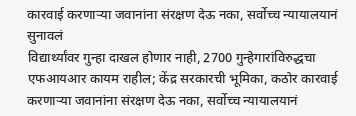कारवाई करणाऱ्या जवानांना संरक्षण देऊ नका, सर्वोच्च न्यायालयानं सुनावलं
विद्यार्थ्यांवर गुन्हा दाखल होणार नाही, 2700 गुन्हेगारांविरुद्धचा एफआयआर कायम राहील; केंद्र सरकारची भूमिका, कठोर कारवाई करणाऱ्या जवानांना संरक्षण देऊ नका, सर्वोच्च न्यायालयानं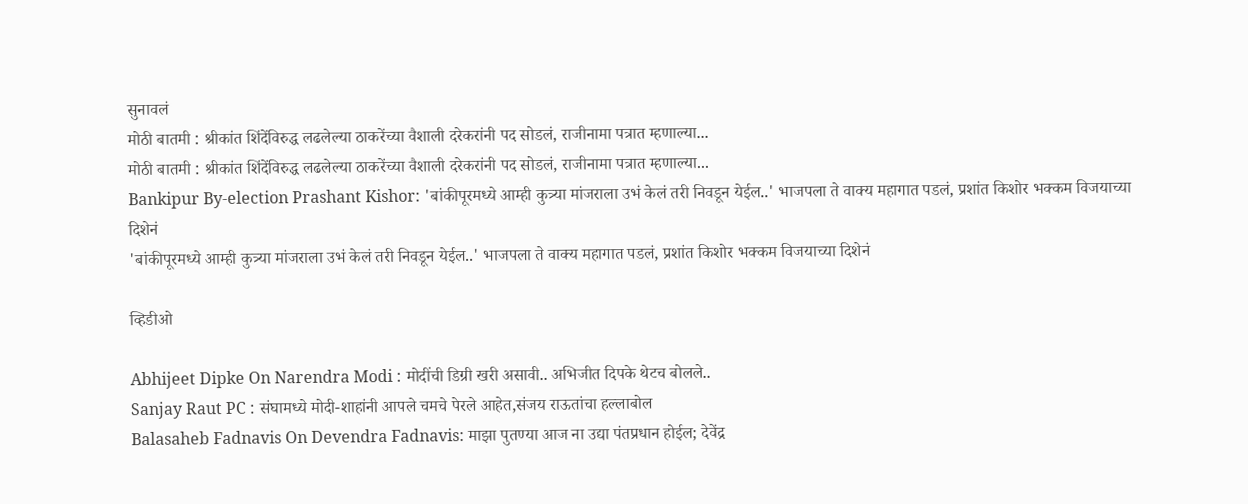सुनावलं
मोठी बातमी : श्रीकांत शिंदेंविरुद्ध लढलेल्या ठाकरेंच्या वैशाली दरेकरांनी पद सोडलं, राजीनामा पत्रात म्हणाल्या...
मोठी बातमी : श्रीकांत शिंदेंविरुद्ध लढलेल्या ठाकरेंच्या वैशाली दरेकरांनी पद सोडलं, राजीनामा पत्रात म्हणाल्या...
Bankipur By-election Prashant Kishor: 'बांकीपूरमध्ये आम्ही कुत्र्या मांजराला उभं केलं तरी निवडून येईल..' भाजपला ते वाक्य महागात पडलं, प्रशांत किशोर भक्कम विजयाच्या दिशेनं
'बांकीपूरमध्ये आम्ही कुत्र्या मांजराला उभं केलं तरी निवडून येईल..' भाजपला ते वाक्य महागात पडलं, प्रशांत किशोर भक्कम विजयाच्या दिशेनं

व्हिडीओ

Abhijeet Dipke On Narendra Modi : मोदींची डिग्री खरी असावी.. अभिजीत दिपके थेटच बोलले..
Sanjay Raut PC : संघामध्ये मोदी-शाहांनी आपले चमचे पेरले आहेत,संजय राऊतांचा हल्लाबोल
Balasaheb Fadnavis On Devendra Fadnavis: माझा पुतण्या आज ना उद्या पंतप्रधान होईल; देवेंद्र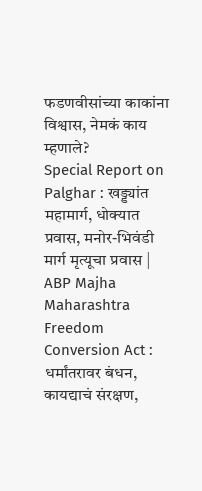फडणवीसांच्या काकांना विश्वास, नेमकं काय म्हणाले?
Special Report on Palghar : खड्ड्यांत महामार्ग, धोक्यात प्रवास, मनोर-भिवंडी मार्ग मृत्यूचा प्रवास | ABP Majha
Maharashtra Freedom Conversion Act : धर्मांतरावर बंधन, कायद्याचं संरक्षण,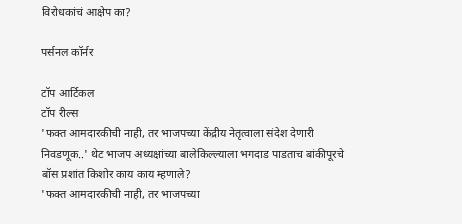विरोधकांचं आक्षेप का?

पर्सनल कॉर्नर

टॉप आर्टिकल
टॉप रील्स
'फक्त आमदारकीची नाही, तर भाजपच्या केंद्रीय नेतृत्वाला संदेश देणारी निवडणूक..' थेट भाजप अध्यक्षांच्या बालेकिल्ल्याला भगदाड पाडताच बांकीपूरचे बॉस प्रशांत किशोर काय काय म्हणाले?
'फक्त आमदारकीची नाही, तर भाजपच्या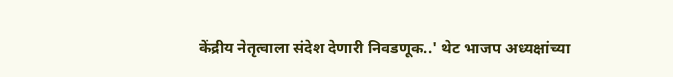केंद्रीय नेतृत्वाला संदेश देणारी निवडणूक..' थेट भाजप अध्यक्षांच्या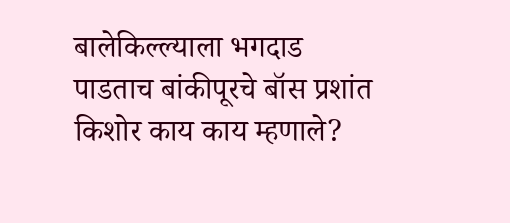बालेकिल्ल्याला भगदाड पाडताच बांकीपूरचे बॉस प्रशांत किशोर काय काय म्हणाले?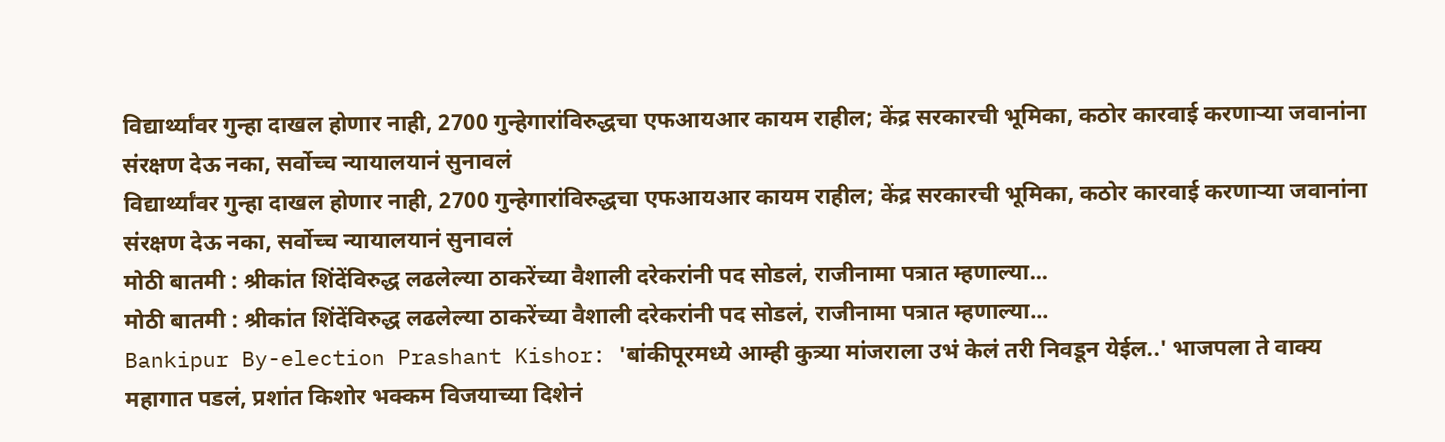विद्यार्थ्यांवर गुन्हा दाखल होणार नाही, 2700 गुन्हेगारांविरुद्धचा एफआयआर कायम राहील; केंद्र सरकारची भूमिका, कठोर कारवाई करणाऱ्या जवानांना संरक्षण देऊ नका, सर्वोच्च न्यायालयानं सुनावलं
विद्यार्थ्यांवर गुन्हा दाखल होणार नाही, 2700 गुन्हेगारांविरुद्धचा एफआयआर कायम राहील; केंद्र सरकारची भूमिका, कठोर कारवाई करणाऱ्या जवानांना संरक्षण देऊ नका, सर्वोच्च न्यायालयानं सुनावलं
मोठी बातमी : श्रीकांत शिंदेंविरुद्ध लढलेल्या ठाकरेंच्या वैशाली दरेकरांनी पद सोडलं, राजीनामा पत्रात म्हणाल्या...
मोठी बातमी : श्रीकांत शिंदेंविरुद्ध लढलेल्या ठाकरेंच्या वैशाली दरेकरांनी पद सोडलं, राजीनामा पत्रात म्हणाल्या...
Bankipur By-election Prashant Kishor: 'बांकीपूरमध्ये आम्ही कुत्र्या मांजराला उभं केलं तरी निवडून येईल..' भाजपला ते वाक्य महागात पडलं, प्रशांत किशोर भक्कम विजयाच्या दिशेनं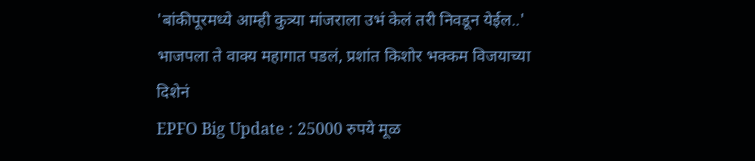'बांकीपूरमध्ये आम्ही कुत्र्या मांजराला उभं केलं तरी निवडून येईल..' भाजपला ते वाक्य महागात पडलं, प्रशांत किशोर भक्कम विजयाच्या दिशेनं
EPFO Big Update : 25000 रुपये मूळ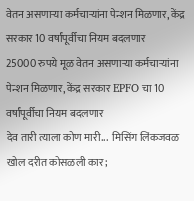वेतन असणाऱ्या कर्मचाऱ्यांना पेन्शन मिळणार, केंद्र सरकार 10 वर्षांपूर्वीचा नियम बदलणार
25000 रुपये मूळ वेतन असणाऱ्या कर्मचाऱ्यांना पेन्शन मिळणार, केंद्र सरकार EPFO चा 10 वर्षांपूर्वीचा नियम बदलणार
देव तारी त्याला कोण मारी...  मिसिंग लिंकजवळ खोल दरीत कोसळली कार;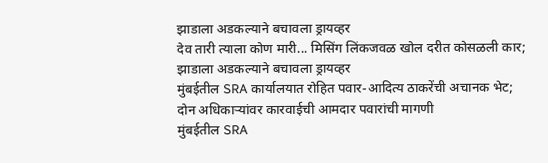झाडाला अडकल्याने बचावला ड्रायव्हर
देव तारी त्याला कोण मारी... मिसिंग लिंकजवळ खोल दरीत कोसळली कार; झाडाला अडकल्याने बचावला ड्रायव्हर
मुंबईतील SRA कार्यालयात रोहित पवार-आदित्य ठाकरेंची अचानक भेट; दोन अधिकाऱ्यांवर कारवाईची आमदार पवारांची मागणी
मुंबईतील SRA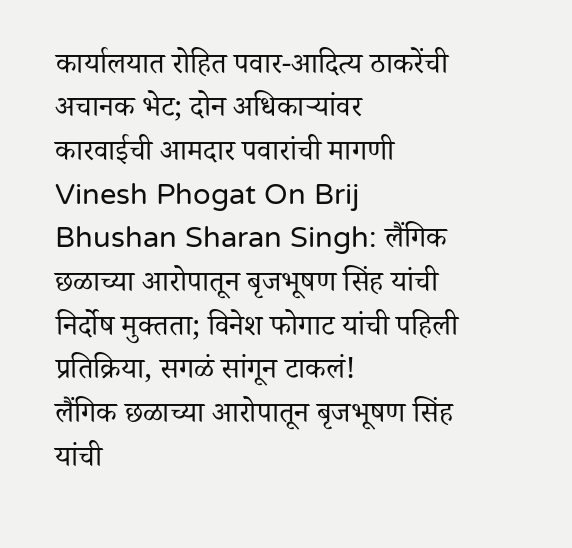कार्यालयात रोहित पवार-आदित्य ठाकरेंची अचानक भेट; दोन अधिकाऱ्यांवर कारवाईची आमदार पवारांची मागणी
Vinesh Phogat On Brij Bhushan Sharan Singh: लैंगिक छळाच्या आरोपातून बृजभूषण सिंह यांची निर्दोष मुक्तता; विनेश फोगाट यांची पहिली प्रतिक्रिया, सगळं सांगून टाकलं!
लैंगिक छळाच्या आरोपातून बृजभूषण सिंह यांची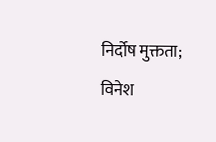निर्दोष मुक्तता; विनेश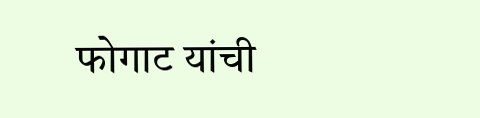फोगाट यांची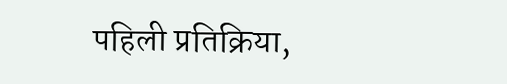पहिली प्रतिक्रिया,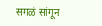सगळं सांगून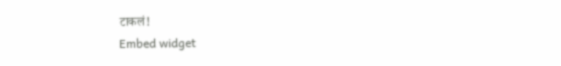टाकलं!
Embed widget